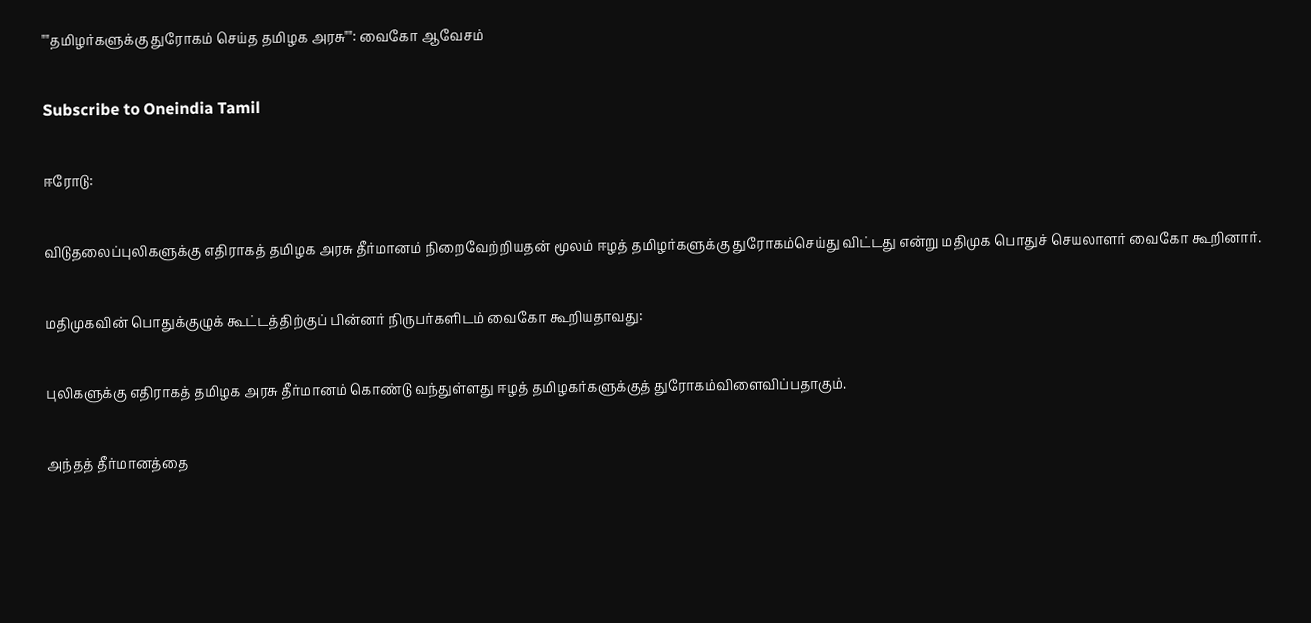""தமிழர்களுக்கு துரோகம் செய்த தமிழக அரசு"": வைகோ ஆவேசம்

Subscribe to Oneindia Tamil

ஈரோடு:

விடுதலைப்புலிகளுக்கு எதிராகத் தமிழக அரசு தீர்மானம் நிறைவேற்றியதன் மூலம் ஈழத் தமிழர்களுக்கு துரோகம்செய்து விட்டது என்று மதிமுக பொதுச் செயலாளர் வைகோ கூறினார்.

மதிமுகவின் பொதுக்குழுக் கூட்டத்திற்குப் பின்னர் நிருபர்களிடம் வைகோ கூறியதாவது:

புலிகளுக்கு எதிராகத் தமிழக அரசு தீர்மானம் கொண்டு வந்துள்ளது ஈழத் தமிழகர்களுக்குத் துரோகம்விளைவிப்பதாகும்.

அந்தத் தீர்மானத்தை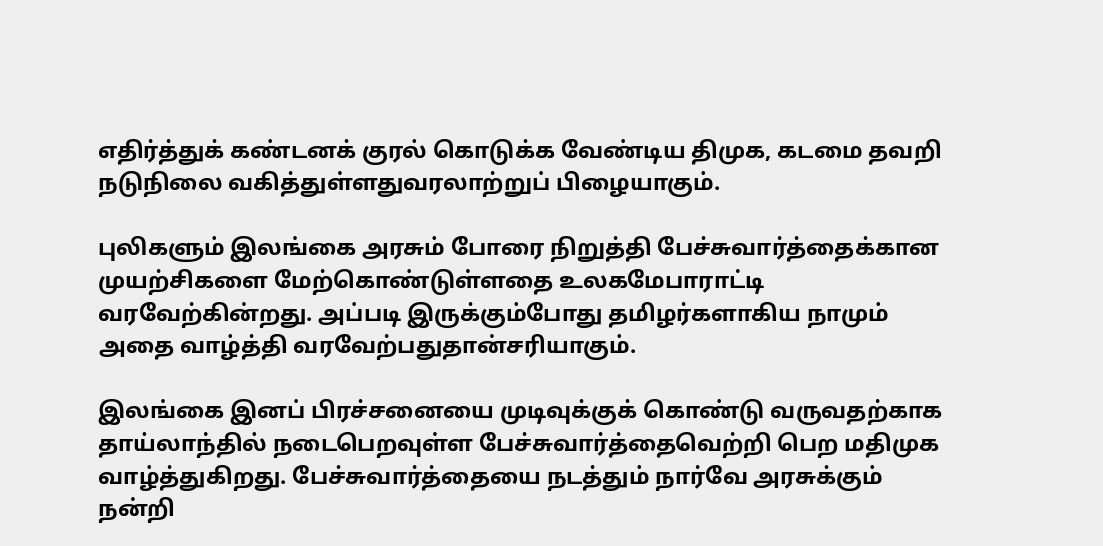எதிர்த்துக் கண்டனக் குரல் கொடுக்க வேண்டிய திமுக, கடமை தவறி நடுநிலை வகித்துள்ளதுவரலாற்றுப் பிழையாகும்.

புலிகளும் இலங்கை அரசும் போரை நிறுத்தி பேச்சுவார்த்தைக்கான முயற்சிகளை மேற்கொண்டுள்ளதை உலகமேபாராட்டி வரவேற்கின்றது. அப்படி இருக்கும்போது தமிழர்களாகிய நாமும் அதை வாழ்த்தி வரவேற்பதுதான்சரியாகும்.

இலங்கை இனப் பிரச்சனையை முடிவுக்குக் கொண்டு வருவதற்காக தாய்லாந்தில் நடைபெறவுள்ள பேச்சுவார்த்தைவெற்றி பெற மதிமுக வாழ்த்துகிறது. பேச்சுவார்த்தையை நடத்தும் நார்வே அரசுக்கும் நன்றி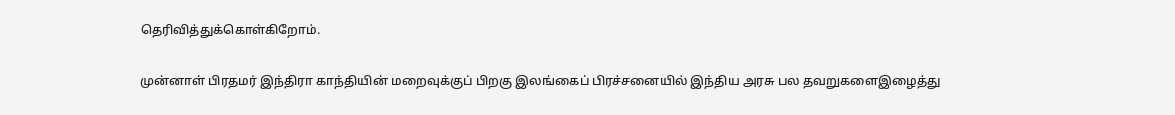தெரிவித்துக்கொள்கிறோம்.

முன்னாள் பிரதமர் இந்திரா காந்தியின் மறைவுக்குப் பிறகு இலங்கைப் பிரச்சனையில் இந்திய அரசு பல தவறுகளைஇழைத்து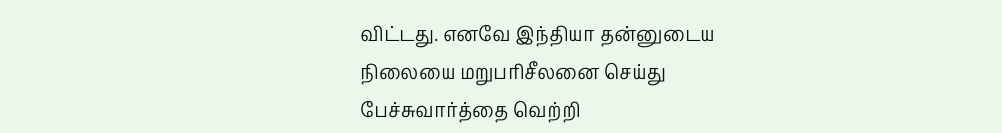விட்டது. எனவே இந்தியா தன்னுடைய நிலையை மறுபரிசீலனை செய்து பேச்சுவார்த்தை வெற்றி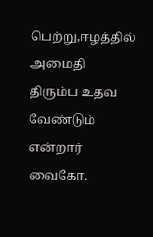பெற்று,ஈழத்தில் அமைதி திரும்ப உதவ வேண்டும் என்றார் வைகோ.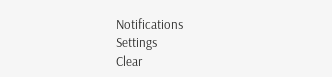Notifications
Settings
Clear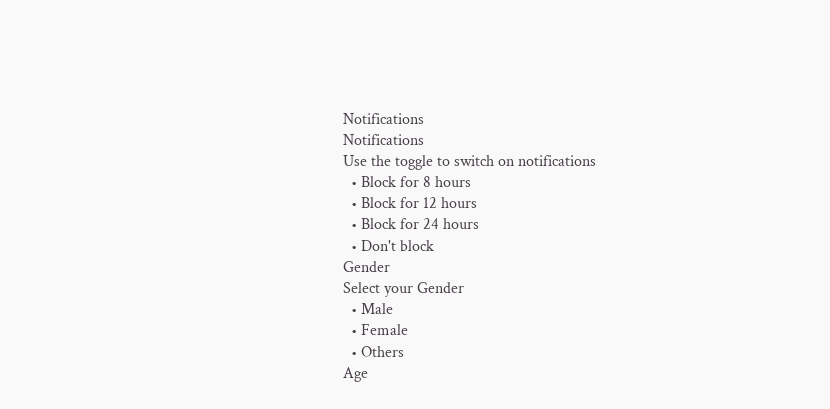Notifications
Notifications
Use the toggle to switch on notifications
  • Block for 8 hours
  • Block for 12 hours
  • Block for 24 hours
  • Don't block
Gender
Select your Gender
  • Male
  • Female
  • Others
Age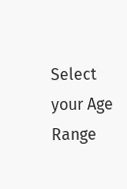Select your Age Range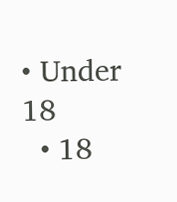• Under 18
  • 18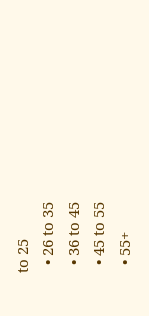to 25
  • 26 to 35
  • 36 to 45
  • 45 to 55
  • 55+